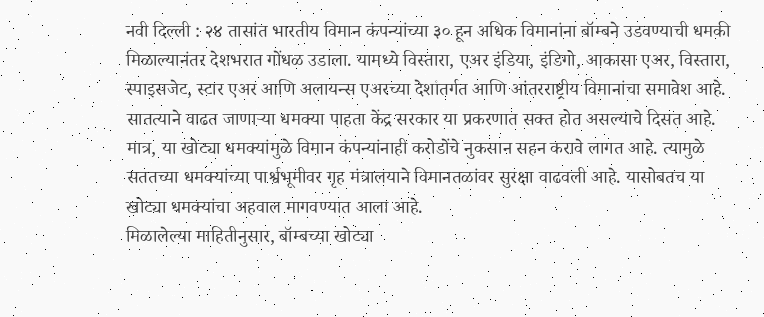नवी दिल्ली : २४ तासांत भारतीय विमान कंपन्यांच्या ३० हून अधिक विमानांना बॉम्बने उडवण्याची धमकी मिळाल्यानंतर देशभरात गोंधळ उडाला. यामध्ये विस्तारा, एअर इंडिया, इंडिगो, आकासा एअर, विस्तारा, स्पाइसजेट, स्टार एअर आणि अलायन्स एअरच्या देशांतर्गत आणि आंतरराष्ट्रीय विमानांचा समावेश आहे.
सातत्याने वाढत जाणाऱ्या धमक्या पाहता केंद्र सरकार या प्रकरणात सक्त होत असल्याचे दिसत आहे. मात्र, या खोट्या धमक्यांमुळे विमान कंपन्यांनाही करोडोंचे नुकसान सहन करावे लागत आहे. त्यामुळे सततच्या धमक्यांच्या पार्श्वभूमीवर गृह मंत्रालयाने विमानतळांवर सुरक्षा वाढवली आहे. यासोबतच या खोट्या धमक्यांचा अहवाल मागवण्यात आला आहे.
मिळालेल्या माहितीनुसार, बॉम्बच्या खोट्या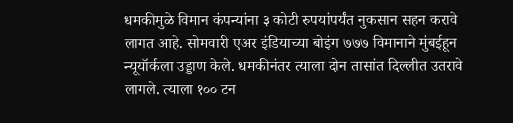धमकीमुळे विमान कंपन्यांना ३ कोटी रुपयांपर्यंत नुकसान सहन करावे लागत आहे. सोमवारी एअर इंडियाच्या बोइंग ७७७ विमानाने मुंबईहून न्यूयॉर्कला उड्डाण केले. धमकीनंतर त्याला दोन तासांत दिल्लीत उतरावे लागले. त्याला १०० टन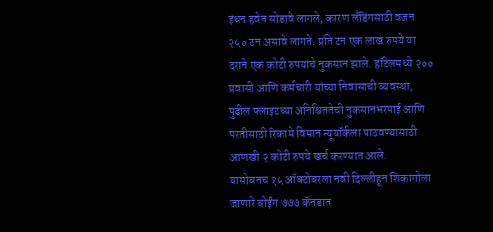इंधन हवेत सोडावे लागले, कारण लँडिंगसाठी वजन २५० टन असावे लागते. प्रति टन एक लाख रुपये या दराने एक कोटी रुपयांचे नुकसान झाले. हॉटेलमध्ये २०० प्रवासी आणि कर्मचारी यांच्या निवासाची व्यवस्था, पुढील फ्लाइटच्या अनिश्चिततेची नुकसानभरपाई आणि परतीसाठी रिकामे विमान न्यूयॉर्कला पाठवण्यासाठी आणखी २ कोटी रुपये खर्च करण्यात आले.
यासोबतच १५ ऑक्टोबरला नवी दिल्लीहून शिकागोला जाणारे बोईंग ७७७ कॅनडात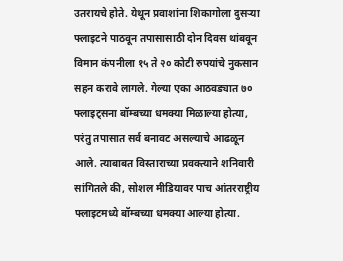उतरायचे होते. येथून प्रवाशांना शिकागोला दुसऱ्या फ्लाइटने पाठवून तपासासाठी दोन दिवस थांबवून विमान कंपनीला १५ ते २० कोटी रुपयांचे नुकसान सहन करावे लागले. गेल्या एका आठवड्यात ७० फ्लाइट्सना बॉम्बच्या धमक्या मिळाल्या होत्या, परंतु तपासात सर्व बनावट असल्याचे आढळून आले. त्याबाबत विस्ताराच्या प्रवक्त्याने शनिवारी सांगितले की, सोशल मीडियावर पाच आंतरराष्ट्रीय फ्लाइटमध्ये बॉम्बच्या धमक्या आल्या होत्या.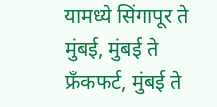यामध्ये सिंगापूर ते मुंबई, मुंबई ते फ्रँकफर्ट, मुंबई ते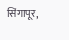सिंगापूर,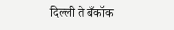दिल्ली ते बँकॉक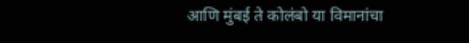आणि मुंबई ते कोलंबो या विमानांचा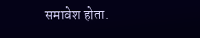समावेश होता.